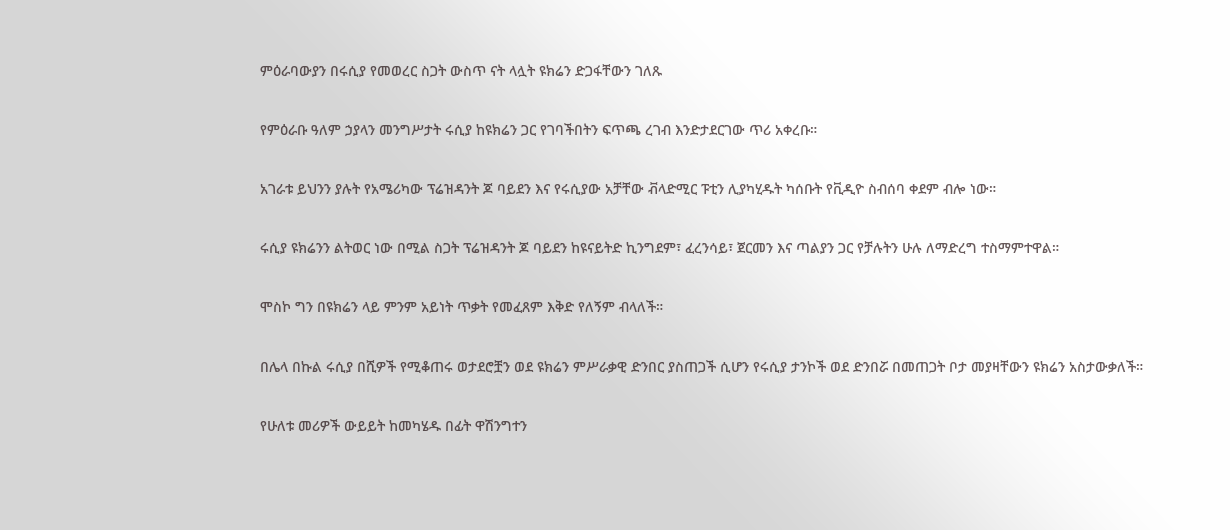ምዕራባውያን በሩሲያ የመወረር ስጋት ውስጥ ናት ላሏት ዩክሬን ድጋፋቸውን ገለጹ

የምዕራቡ ዓለም ኃያላን መንግሥታት ሩሲያ ከዩክሬን ጋር የገባችበትን ፍጥጫ ረገብ እንድታደርገው ጥሪ አቀረቡ።

አገራቱ ይህንን ያሉት የአሜሪካው ፕሬዝዳንት ጆ ባይደን እና የሩሲያው አቻቸው ቭላድሚር ፑቲን ሊያካሂዱት ካሰቡት የቪዲዮ ስብሰባ ቀደም ብሎ ነው።

ሩሲያ ዩክሬንን ልትወር ነው በሚል ስጋት ፕሬዝዳንት ጆ ባይደን ከዩናይትድ ኪንግደም፣ ፈረንሳይ፣ ጀርመን እና ጣልያን ጋር የቻሉትን ሁሉ ለማድረግ ተስማምተዋል።

ሞስኮ ግን በዩክሬን ላይ ምንም አይነት ጥቃት የመፈጸም እቅድ የለኝም ብላለች።

በሌላ በኩል ሩሲያ በሺዎች የሚቆጠሩ ወታደሮቿን ወደ ዩክሬን ምሥራቃዊ ድንበር ያስጠጋች ሲሆን የሩሲያ ታንኮች ወደ ድንበሯ በመጠጋት ቦታ መያዛቸውን ዩክሬን አስታውቃለች።

የሁለቱ መሪዎች ውይይት ከመካሄዱ በፊት ዋሽንግተን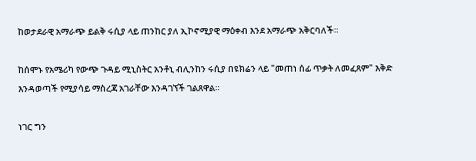ከወታደራዊ አማራጭ ይልቅ ሩሲያ ላይ ጠንከር ያለ ኢኮኖሚያዊ ማዕቀብ እንደ አማራጭ አቅርባለች።

ከሰሞኑ የአሜሪካ የውጭ ጉዳይ ሚኒስትር አንቶኒ ብሊንከን ሩሲያ በዩክሬን ላይ "መጠነ ሰፊ ጥቃት ለመፈጸም" እቅድ እንዳወጣች የሚያሳይ ማስረጃ አገራቸው እንዳገኘች ገልጸዋል።

ነገር ግን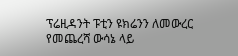ፕሬዚዳንት ፑቲን ዩክሬንን ለመውረር የመጨረሻ ውሳኔ ላይ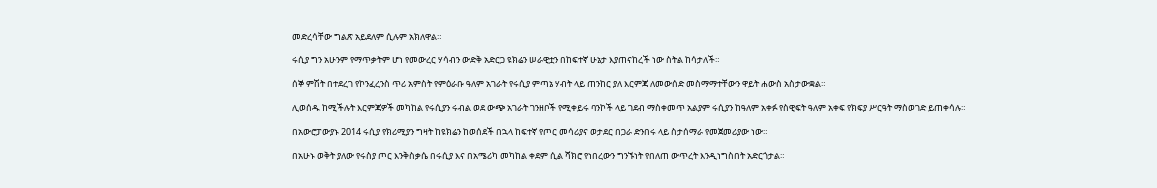መድረሳቸው ግልጽ አይደለም ሲሉም አክለዋል።

ሩሲያ ግን አሁንም የማጥቃትም ሆነ የመውረር ሃሳብን ውድቅ አድርጋ ዩክሬን ሠራዊቷን በከፍተኛ ሁኔታ እያጠናከረች ነው ስትል ከሳታለች።

ሰኞ ምሽት በተደረገ የኮንፈረንስ ጥሪ አምስት የምዕራቡ ዓለም አገራት የሩሲያ ምጣኔ ሃብት ላይ ጠንከር ያለ እርምጃ ለመውሰድ መስማማተቸውን ዋይት ሐውስ አስታውቋል።

ሊወሰዱ ከሚችሉት እርምጃዎች መካከል የሩሲያን ሩብል ወደ ውጭ አገራት ገንዘቦች የሚቀይሩ ባንኮች ላይ ገደብ ማስቀመጥ አልያም ሩሲያን ከዓለም አቀፉ የስዊፍት ዓለም አቀፍ የክፍያ ሥርዓት ማስወገድ ይጠቀሳሉ።

በአውሮፓውያኑ 2014 ሩሲያ የክሪሚያን ግዛት ከዩክሬን ከወሰደች በኋላ ከፍተኛ የጦር መሳሪያና ወታደር በጋራ ድንበሩ ላይ ስታሰማራ የመጀመሪያው ነው።

በአሁኑ ወቅት ያለው የሩስያ ጦር እንቅስቃሴ በሩሲያ እና በአሜሪካ መካከል ቀደም ሲል ሻክሮ የነበረውን ግንኙነት የበለጠ ውጥረት እንዲነግስበት አድርጎታል።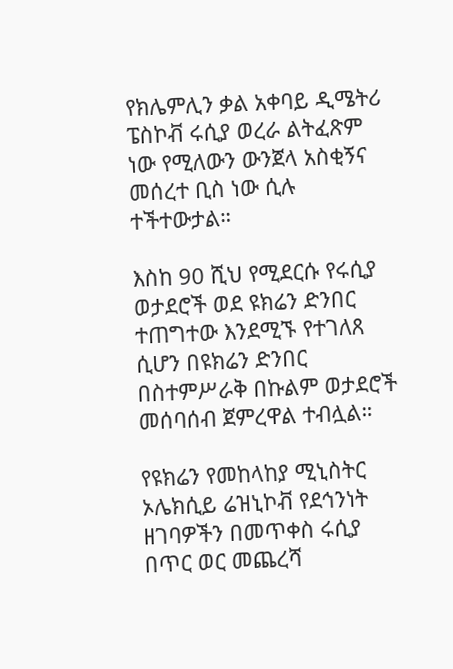የክሌምሊን ቃል አቀባይ ዲሜትሪ ፔስኮቭ ሩሲያ ወረራ ልትፈጽም ነው የሚለውን ውንጀላ አስቂኝና መሰረተ ቢስ ነው ሲሉ ተችተውታል።

እስከ 90 ሺህ የሚደርሱ የሩሲያ ወታደሮች ወደ ዩክሬን ድንበር ተጠግተው እንደሚኙ የተገለጸ ሲሆን በዩክሬን ድንበር በስተምሥራቅ በኩልም ወታደሮች መሰባሰብ ጀምረዋል ተብሏል።

የዩክሬን የመከላከያ ሚኒስትር ኦሌክሲይ ሬዝኒኮቭ የደኅንነት ዘገባዎችን በመጥቀስ ሩሲያ በጥር ወር መጨረሻ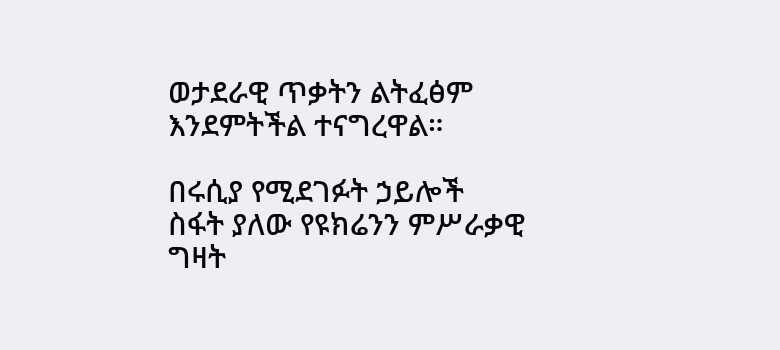ወታደራዊ ጥቃትን ልትፈፅም እንደምትችል ተናግረዋል።

በሩሲያ የሚደገፉት ኃይሎች ስፋት ያለው የዩክሬንን ምሥራቃዊ ግዛት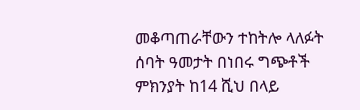መቆጣጠራቸውን ተከትሎ ላለፉት ሰባት ዓመታት በነበሩ ግጭቶች ምክንያት ከ14 ሺህ በላይ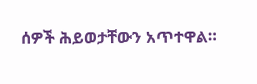ሰዎች ሕይወታቸውን አጥተዋል።